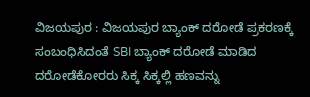ವಿಜಯಪುರ : ವಿಜಯಪುರ ಬ್ಯಾಂಕ್ ದರೋಡೆ ಪ್ರಕರಣಕ್ಕೆ ಸಂಬಂಧಿಸಿದಂತೆ SBI ಬ್ಯಾಂಕ್ ದರೋಡೆ ಮಾಡಿದ ದರೋಡೆಕೋರರು ಸಿಕ್ಕ ಸಿಕ್ಕಲ್ಲಿ ಹಣವನ್ನು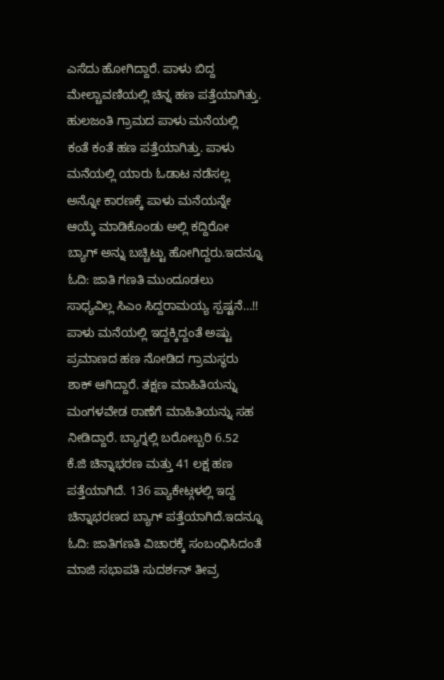ಎಸೆದು ಹೋಗಿದ್ದಾರೆ. ಪಾಳು ಬಿದ್ದ ಮೇಲ್ಚಾವಣಿಯಲ್ಲಿ ಚಿನ್ನ ಹಣ ಪತ್ತೆಯಾಗಿತ್ತು. ಹುಲಜಂತಿ ಗ್ರಾಮದ ಪಾಳು ಮನೆಯಲ್ಲಿ ಕಂತೆ ಕಂತೆ ಹಣ ಪತ್ತೆಯಾಗಿತ್ತು. ಪಾಳು ಮನೆಯಲ್ಲಿ ಯಾರು ಓಡಾಟ ನಡೆಸಲ್ಲ ಅನ್ನೋ ಕಾರಣಕ್ಕೆ ಪಾಳು ಮನೆಯನ್ನೇ ಆಯ್ಕೆ ಮಾಡಿಕೊಂಡು ಅಲ್ಲಿ ಕದ್ದಿರೋ ಬ್ಯಾಗ್ ಅನ್ನು ಬಚ್ಚಿಟ್ಟು ಹೋಗಿದ್ದರು.ಇದನ್ನೂ ಓದಿ: ಜಾತಿ ಗಣತಿ ಮುಂದೂಡಲು ಸಾಧ್ಯವಿಲ್ಲ ಸಿಎಂ ಸಿದ್ದರಾಮಯ್ಯ ಸ್ಪಷ್ಟನೆ…!!
ಪಾಳು ಮನೆಯಲ್ಲಿ ಇದ್ದಕ್ಕಿದ್ದಂತೆ ಅಷ್ಟು ಪ್ರಮಾಣದ ಹಣ ನೋಡಿದ ಗ್ರಾಮಸ್ಥರು ಶಾಕ್ ಆಗಿದ್ದಾರೆ. ತಕ್ಷಣ ಮಾಹಿತಿಯನ್ನು ಮಂಗಳವೇಡ ಠಾಣೆಗೆ ಮಾಹಿತಿಯನ್ನು ಸಹ ನೀಡಿದ್ದಾರೆ. ಬ್ಯಾಗ್ನಲ್ಲಿ ಬರೋಬ್ಬರಿ 6.52 ಕೆ.ಜಿ ಚಿನ್ನಾಭರಣ ಮತ್ತು 41 ಲಕ್ಷ ಹಣ ಪತ್ತೆಯಾಗಿದೆ. 136 ಪ್ಯಾಕೇಟ್ಗಳಲ್ಲಿ ಇದ್ದ ಚಿನ್ನಾಭರಣದ ಬ್ಯಾಗ್ ಪತ್ತೆಯಾಗಿದೆ.ಇದನ್ನೂ ಓದಿ: ಜಾತಿಗಣತಿ ವಿಚಾರಕ್ಕೆ ಸಂಬಂಧಿಸಿದಂತೆ ಮಾಜಿ ಸಭಾಪತಿ ಸುದರ್ಶನ್ ತೀವ್ರ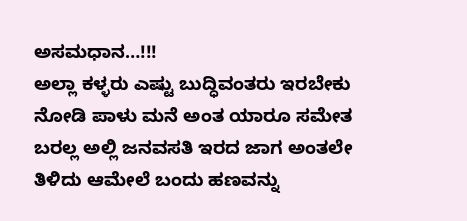ಅಸಮಧಾನ…!!!
ಅಲ್ಲಾ ಕಳ್ಳರು ಎಷ್ಟು ಬುದ್ಧಿವಂತರು ಇರಬೇಕು ನೋಡಿ ಪಾಳು ಮನೆ ಅಂತ ಯಾರೂ ಸಮೇತ ಬರಲ್ಲ ಅಲ್ಲಿ ಜನವಸತಿ ಇರದ ಜಾಗ ಅಂತಲೇ ತಿಳಿದು ಆಮೇಲೆ ಬಂದು ಹಣವನ್ನು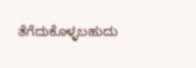ತೆಗೆದುಕೊಳ್ಳಬಹುದು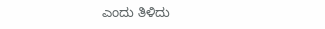ಎಂದು ತಿಳಿದು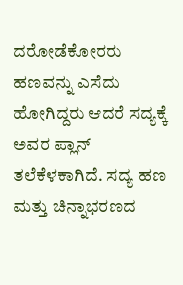ದರೋಡೆಕೋರರು ಹಣವನ್ನು ಎಸೆದು ಹೋಗಿದ್ದರು ಆದರೆ ಸದ್ಯಕ್ಕೆ ಅವರ ಪ್ಲಾನ್ ತಲೆಕೆಳಕಾಗಿದೆ. ಸದ್ಯ ಹಣ ಮತ್ತು ಚಿನ್ನಾಭರಣದ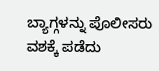ಬ್ಯಾಗ್ಗಳನ್ನು ಪೊಲೀಸರು ವಶಕ್ಕೆ ಪಡೆದು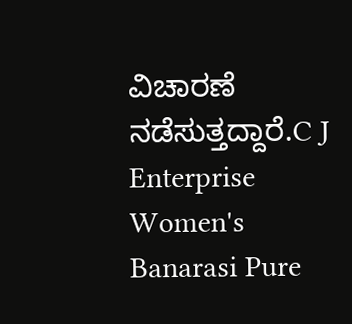ವಿಚಾರಣೆ ನಡೆಸುತ್ತದ್ದಾರೆ.C J Enterprise Women's Banarasi Pure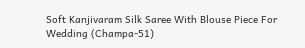Soft Kanjivaram Silk Saree With Blouse Piece For Wedding (Champa-51)